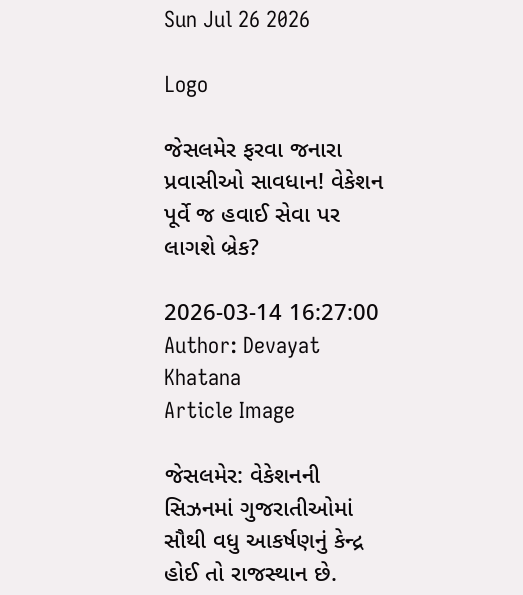Sun Jul 26 2026

Logo

જેસલમેર ફરવા જનારા પ્રવાસીઓ સાવધાન! વેકેશન પૂર્વે જ હવાઈ સેવા પર લાગશે બ્રેક?

2026-03-14 16:27:00
Author: Devayat Khatana
Article Image

જેસલમેર: વેકેશનની સિઝનમાં ગુજરાતીઓમાં સૌથી વધુ આકર્ષણનું કેન્દ્ર હોઈ તો રાજસ્થાન છે.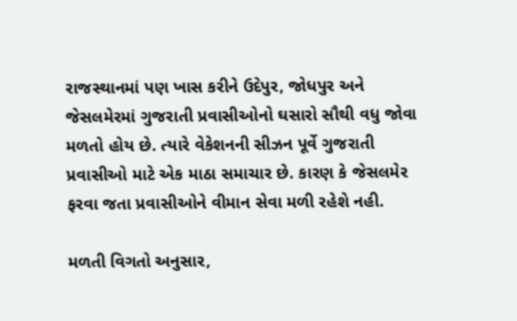રાજસ્થાનમાં પણ ખાસ કરીને ઉદેપુર, જોધપુર અને જેસલમેરમાં ગુજરાતી પ્રવાસીઓનો ઘસારો સૌથી વધુ જોવા મળતો હોય છે. ત્યારે વેકેશનની સીઝન પૂર્વે ગુજરાતી પ્રવાસીઓ માટે એક માઠા સમાચાર છે. કારણ કે જેસલમેર ફરવા જતા પ્રવાસીઓને વીમાન સેવા મળી રહેશે નહી.

મળતી વિગતો અનુસાર,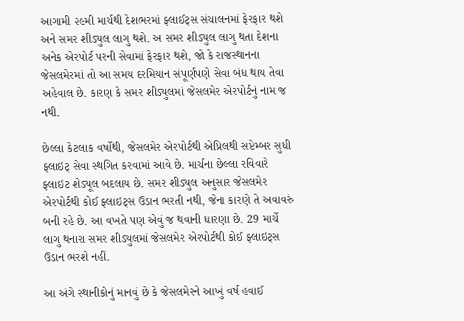આગામી ૨૯મી માર્ચથી દેશભરમાં ફ્લાઈટ્સ સંચાલનમાં ફેરફાર થશે અને સમર શીડ્યુલ લાગુ થશે. અ સમર શીડ્યુલ લાગુ થતા દેશના અનેક એરપોર્ટ પરની સેવામાં ફેરફાર થશે, જો કે રાજસ્થાનના જેસલમેરમાં તો આ સમય દરમિયાન સંપૂર્ણપણે સેવા બંધ થાય તેવા અહેવાલ છે. કારણ કે સમર શીડ્યુલમાં જેસલમેર એરપોર્ટનું નામ જ નથી.

છેલ્લા કેટલાક વર્ષોથી, જેસલમેર એરપોર્ટથી એપ્રિલથી સપ્ટેમ્બર સુધી ફ્લાઇટ્ સેવા સ્થગિત કરવામાં આવે છે. માર્ચના છેલ્લા રવિવારે ફ્લાઇટ શેડ્યૂલ બદલાય છે. સમર શીડ્યુલ અનુસાર જેસલમેર એરપોર્ટથી કોઈ ફ્લાઇટ્સ ઉડાન ભરતી નથી, જેના કારણે તે અવાવરું બની રહે છે. આ વખતે પણ એવું જ થવાની ધારણા છે. 29 માર્ચે લાગુ થનારા સમર શીડ્યુલમાં જેસલમેર એરપોર્ટથી કોઈ ફ્લાઇટ્સ ઉડાન ભરશે નહીં.

આ અંગે સ્થાનીકોનું માનવું છે કે જેસલમેરને આખું વર્ષ હવાઈ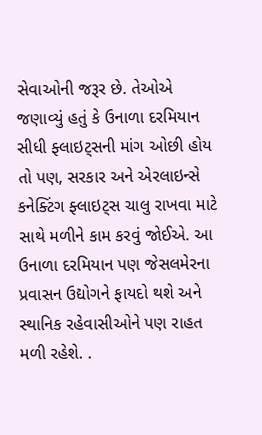સેવાઓની જરૂર છે. તેઓએ જણાવ્યું હતું કે ઉનાળા દરમિયાન સીધી ફ્લાઇટ્સની માંગ ઓછી હોય તો પણ, સરકાર અને એરલાઇન્સે કનેક્ટિંગ ફ્લાઇટ્સ ચાલુ રાખવા માટે સાથે મળીને કામ કરવું જોઈએ. આ ઉનાળા દરમિયાન પણ જેસલમેરના પ્રવાસન ઉદ્યોગને ફાયદો થશે અને સ્થાનિક રહેવાસીઓને પણ રાહત મળી રહેશે. .